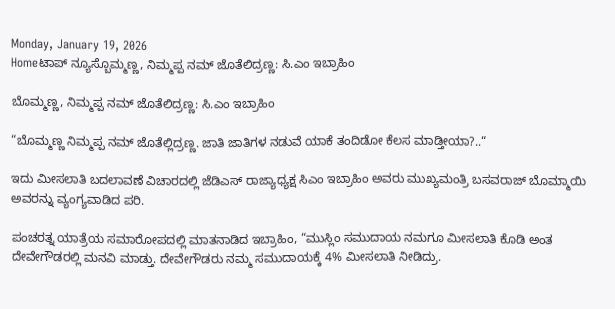Monday, January 19, 2026
Homeಟಾಪ್ ನ್ಯೂಸ್ಬೊಮ್ಮಣ್ಣ, ನಿಮ್ಮಪ್ಪ ನಮ್‌ ಜೊತೆಲಿದ್ರಣ್ಣ: ಸಿ.ಎಂ ಇಬ್ರಾಹಿಂ

ಬೊಮ್ಮಣ್ಣ, ನಿಮ್ಮಪ್ಪ ನಮ್‌ ಜೊತೆಲಿದ್ರಣ್ಣ: ಸಿ.ಎಂ ಇಬ್ರಾಹಿಂ

“ಬೊಮ್ಮಣ್ಣ ನಿಮ್ಮಪ್ಪ ನಮ್ ಜೊತೆಲ್ಲಿದ್ರಣ್ಣ. ಜಾತಿ ಜಾತಿಗಳ ನಡುವೆ ಯಾಕೆ ತಂದಿಡೋ ಕೆಲಸ ಮಾಡ್ತೀಯಾ?..“

ಇದು ಮೀಸಲಾತಿ ಬದಲಾವಣೆ ವಿಚಾರದಲ್ಲಿ ಜೆಡಿಎಸ್‌ ರಾಜ್ಯಾಧ್ಯಕ್ಷ ಸಿಎಂ ಇಬ್ರಾಹಿಂ ಅವರು ಮುಖ್ಯಮಂತ್ರಿ ಬಸವರಾಜ್‌ ಬೊಮ್ಮಾಯಿ ಅವರನ್ನು ವ್ಯಂಗ್ಯವಾಡಿದ ಪರಿ.

ಪಂಚರತ್ನ ಯಾತ್ರೆಯ ಸಮಾರೋಪದಲ್ಲಿ ಮಾತನಾಡಿದ ಇಬ್ರಾಹಿಂ, “ಮುಸ್ಲಿಂ ಸಮುದಾಯ ನಮಗೂ ಮೀಸಲಾತಿ ಕೊಡಿ ಅಂತ ದೇವೇಗೌಡರಲ್ಲಿ ಮನವಿ ಮಾಡ್ತು. ದೇವೇಗೌಡರು ನಮ್ಮ ಸಮುದಾಯಕ್ಕೆ 4% ಮೀಸಲಾತಿ ನೀಡಿದ್ರು.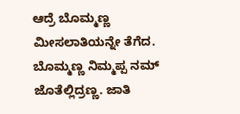ಆದ್ರೆ ಬೊಮ್ಮಣ್ಣ ಮೀಸಲಾತಿಯನ್ನೇ ತೆಗೆದ. ಬೊಮ್ಮಣ್ಣ ನಿಮ್ಮಪ್ಪ ನಮ್ ಜೊತೆಲ್ಲಿದ್ರಣ್ಣ. ಜಾತಿ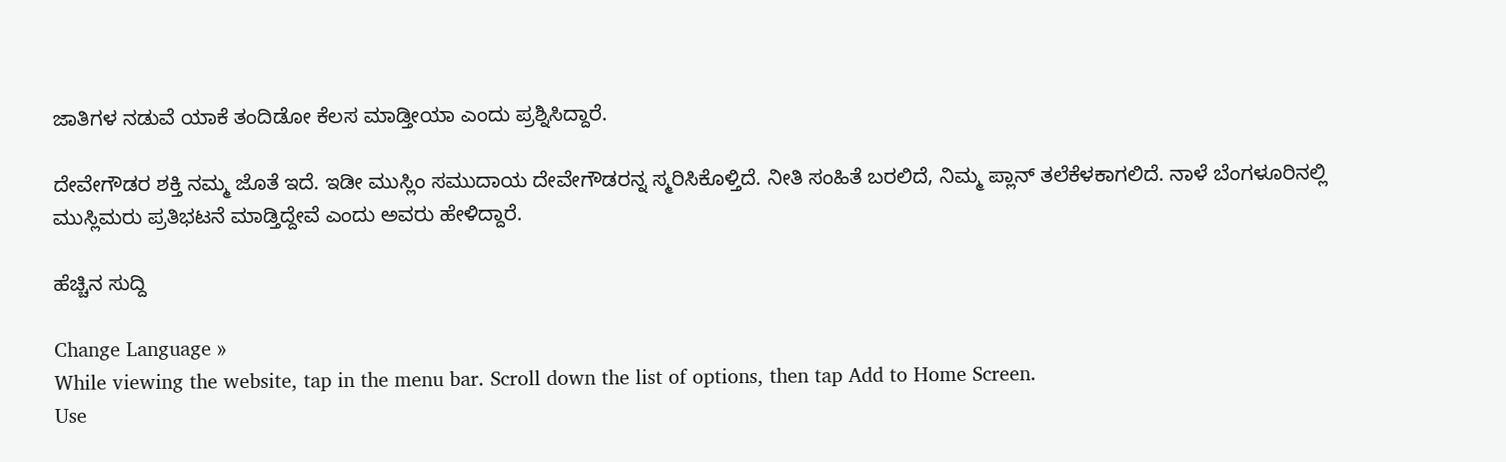ಜಾತಿಗಳ ನಡುವೆ ಯಾಕೆ ತಂದಿಡೋ ಕೆಲಸ ಮಾಡ್ತೀಯಾ ಎಂದು ಪ್ರಶ್ನಿಸಿದ್ದಾರೆ.

ದೇವೇಗೌಡರ ಶಕ್ತಿ ನಮ್ಮ ಜೊತೆ ಇದೆ. ಇಡೀ ಮುಸ್ಲಿಂ ಸಮುದಾಯ ದೇವೇಗೌಡರನ್ನ ಸ್ಮರಿಸಿಕೊಳ್ತಿದೆ. ನೀತಿ ಸಂಹಿತೆ ಬರಲಿದೆ, ನಿಮ್ಮ ಪ್ಲಾನ್ ತಲೆಕೆಳಕಾಗಲಿದೆ. ನಾಳೆ ಬೆಂಗಳೂರಿನಲ್ಲಿ ಮುಸ್ಲಿಮರು ಪ್ರತಿಭಟನೆ ಮಾಡ್ತಿದ್ದೇವೆ ಎಂದು ಅವರು ಹೇಳಿದ್ದಾರೆ.

ಹೆಚ್ಚಿನ ಸುದ್ದಿ

Change Language »
While viewing the website, tap in the menu bar. Scroll down the list of options, then tap Add to Home Screen.
Use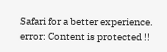Safari for a better experience.
error: Content is protected !!